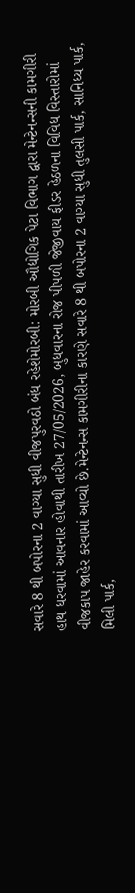સવારે 8 થી બપોરના 2 વાગ્યા સુધી વીજપુરવઠો બંધ રહેશેમોરબી: મોરબી ઔદ્યોગિક પેટા વિભાગ દ્વારા મેન્ટેનન્સની કામગીરી હાથ ધરવામાં આવનાર હોવાથી તારીખ 27/05/2026, બુધવારના રોજ પીપળી જેજીવાય ફીડર હેઠળના વિવિધ વિસ્તારોમાં વીજકાપ જાહેર કરવામાં આવ્યો છે.મેન્ટેનન્સ કામગીરીના કારણે સવારે 8 થી બપોરના 2 વાગ્યા સુધી તુલસી પાર્ક, સાનિધ્ય પાર્ક, મિલી પાર્ક,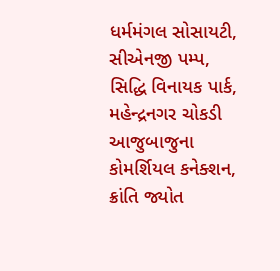ધર્મમંગલ સોસાયટી, સીએનજી પમ્પ, સિદ્ધિ વિનાયક પાર્ક, મહેન્દ્રનગર ચોકડી આજુબાજુના કોમર્શિયલ કનેક્શન, ક્રાંતિ જ્યોત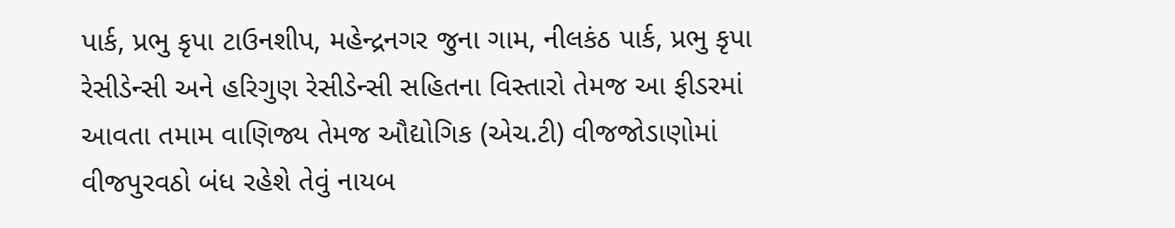પાર્ક, પ્રભુ કૃપા ટાઉનશીપ, મહેન્દ્રનગર જુના ગામ, નીલકંઠ પાર્ક, પ્રભુ કૃપા રેસીડેન્સી અને હરિગુણ રેસીડેન્સી સહિતના વિસ્તારો તેમજ આ ફીડરમાં આવતા તમામ વાણિજ્ય તેમજ ઔદ્યોગિક (એચ.ટી) વીજજોડાણોમાં વીજપુરવઠો બંધ રહેશે તેવું નાયબ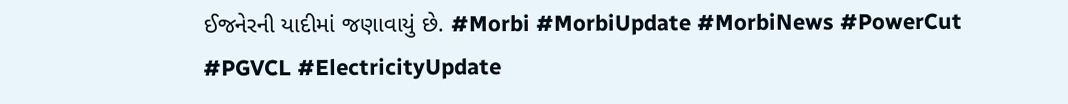ઈજનેરની યાદીમાં જણાવાયું છે. #Morbi #MorbiUpdate #MorbiNews #PowerCut #PGVCL #ElectricityUpdate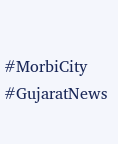#MorbiCity #GujaratNews